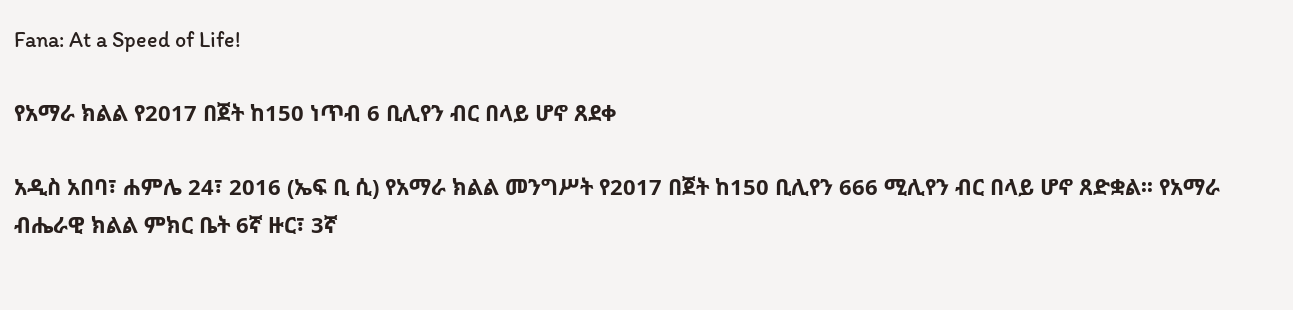Fana: At a Speed of Life!

የአማራ ክልል የ2017 በጀት ከ150 ነጥብ 6 ቢሊየን ብር በላይ ሆኖ ጸደቀ

አዲስ አበባ፣ ሐምሌ 24፣ 2016 (ኤፍ ቢ ሲ) የአማራ ክልል መንግሥት የ2017 በጀት ከ150 ቢሊየን 666 ሚሊየን ብር በላይ ሆኖ ጸድቋል፡፡ የአማራ ብሔራዊ ክልል ምክር ቤት 6ኛ ዙር፣ 3ኛ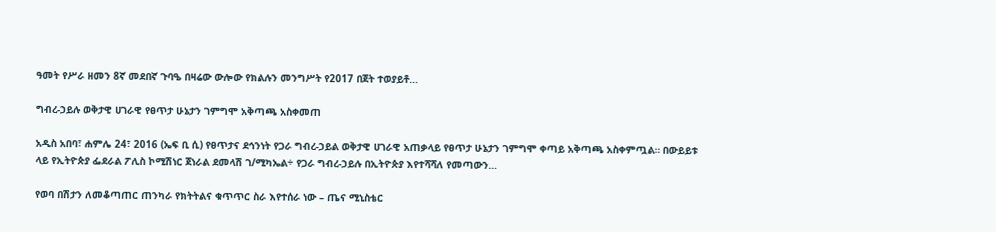ዓመት የሥራ ዘመን 8ኛ መደበኛ ጉባዔ በዛሬው ውሎው የክልሉን መንግሥት የ2017 በጀት ተወያይቶ…

ግብረ-ኃይሉ ወቅታዊ ሀገራዊ የፀጥታ ሁኔታን ገምግሞ አቅጣጫ አስቀመጠ

አዲስ አበባ፣ ሐምሌ 24፣ 2016 (ኤፍ ቢ ሲ) የፀጥታና ደኅንነት የጋራ ግብረ-ኃይል ወቅታዊ ሀገራዊ አጠቃላይ የፀጥታ ሁኔታን ገምግሞ ቀጣይ አቅጣጫ አስቀምጧል። በውይይቱ ላይ የኢትዮጵያ ፌደራል ፖሊስ ኮሚሽነር ጀነራል ደመላሽ ገ/ሚካኤል÷ የጋራ ግብረ-ኃይሉ በኢትዮጵያ እየተሻሻለ የመጣውን…

የወባ በሽታን ለመቆጣጠር ጠንካራ የክትትልና ቁጥጥር ስራ እየተሰራ ነው – ጤና ሚኒስቴር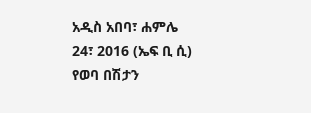አዲስ አበባ፣ ሐምሌ 24፣ 2016 (ኤፍ ቢ ሲ) የወባ በሽታን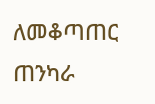ለመቆጣጠር ጠንካራ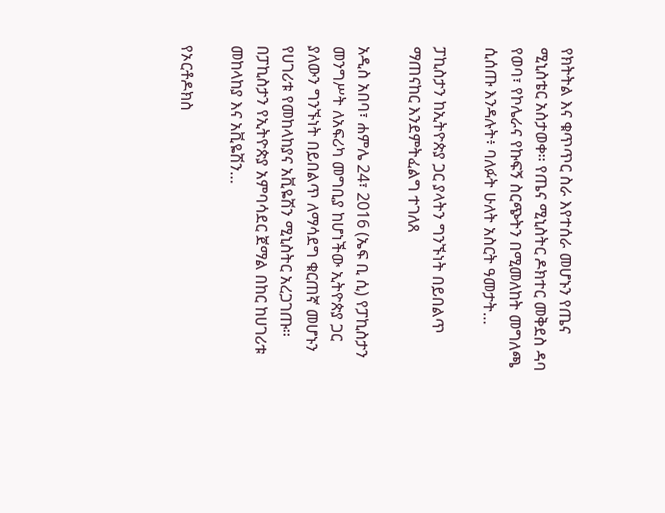የክትትል እና ቁጥጥር ስራ እየተሰራ መሆኑን የጤና ሚኒስቴር አስታወቀ፡፡ የጤና ሚኒስትር ዶክተር መቅደስ ዳባ የወባ፣ የኮሌራና የኩፍኝ ስርጭትን በሚመለከት መግለጫ ሲሰጡ እንዳሉት፥ ባለፉት ሁለት አስርት ዓመታት…

ፓኪስታን ከኢትዮጵያ ጋር ያላትን ግንኙነት በይበልጥ ማጠናከር እንደምትፈልግ ተገለጸ

አዲስ አበባ፣ ሐምሌ 24፣ 2016 (ኤፍ ቢ ሲ) የፓኪስታን መንግሥት ለአፍሪካ መግቢያ ከሆነችው ኢትዮጵያ ጋር ያለውን ግንኙነት በይበልጥ ለማሳደግ ቁርጠኛ መሆኑን የሀገሪቱ የመከላከያና አቪዬሽን ሚኒስትር አረጋገጡ፡፡ በፓኪስታን የኢትዮጵያ አምባሳደር ጀማል በከር ከሀገሪቱ መከላከያ እና አቪዬሽን…

የኦርቶዶክስ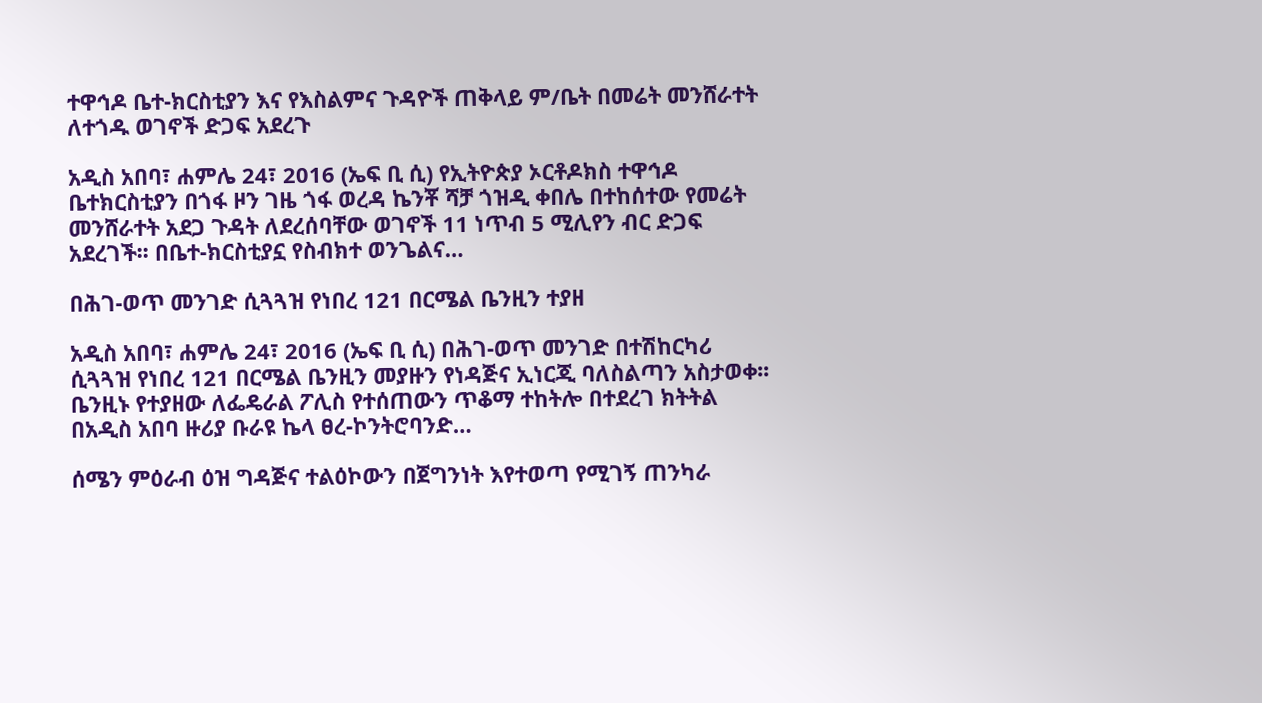ተዋኅዶ ቤተ-ክርስቲያን እና የእስልምና ጉዳዮች ጠቅላይ ም/ቤት በመሬት መንሸራተት ለተጎዱ ወገኖች ድጋፍ አደረጉ

አዲስ አበባ፣ ሐምሌ 24፣ 2016 (ኤፍ ቢ ሲ) የኢትዮጵያ ኦርቶዶክስ ተዋኅዶ ቤተክርስቲያን በጎፋ ዞን ገዜ ጎፋ ወረዳ ኬንቾ ሻቻ ጎዝዲ ቀበሌ በተከሰተው የመሬት መንሸራተት አደጋ ጉዳት ለደረሰባቸው ወገኖች 11 ነጥብ 5 ሚሊየን ብር ድጋፍ አደረገች፡፡ በቤተ-ክርስቲያኗ የስብክተ ወንጌልና…

በሕገ-ወጥ መንገድ ሲጓጓዝ የነበረ 121 በርሜል ቤንዚን ተያዘ

አዲስ አበባ፣ ሐምሌ 24፣ 2016 (ኤፍ ቢ ሲ) በሕገ-ወጥ መንገድ በተሽከርካሪ ሲጓጓዝ የነበረ 121 በርሜል ቤንዚን መያዙን የነዳጅና ኢነርጂ ባለስልጣን አስታወቀ፡፡ ቤንዚኑ የተያዘው ለፌዴራል ፖሊስ የተሰጠውን ጥቆማ ተከትሎ በተደረገ ክትትል በአዲስ አበባ ዙሪያ ቡራዩ ኬላ ፀረ-ኮንትሮባንድ…

ሰሜን ምዕራብ ዕዝ ግዳጅና ተልዕኮውን በጀግንነት እየተወጣ የሚገኝ ጠንካራ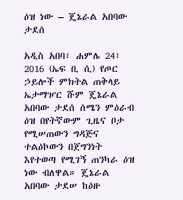ዕዝ ነው – ጄኔራል አበባው ታደሰ

አዲስ አበባ፣ ሐምሌ 24፣ 2016 (ኤፍ ቢ ሲ) የጦር ኃይሎች ምክትል ጠቅላይ ኤታማዦር ሹም ጄኔራል አበባው ታደሰ ሰሜን ምዕራብ ዕዝ በየትኛውም ጊዜና ቦታ የሚሠጠውን ግዳጅና ተልዕኮውን በጀግንነት እየተወጣ የሚገኝ ጠንካራ ዕዝ ነው ብለዋል። ጄኔራል አበባው ታደሠ ከዕዙ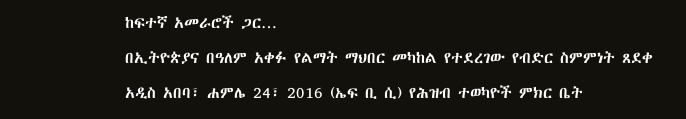ከፍተኛ አመራሮች ጋር…

በኢትዮጵያና በዓለም አቀፉ የልማት ማህበር መካከል የተደረገው የብድር ስምምነት ጸደቀ

አዲስ አበባ፣ ሐምሌ 24፣ 2016 (ኤፍ ቢ ሲ) የሕዝብ ተወካዮች ምክር ቤት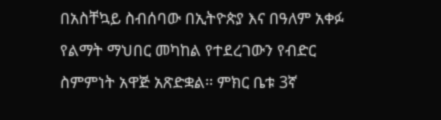በአስቸኳይ ስብሰባው በኢትዮጵያ እና በዓለም አቀፉ የልማት ማህበር መካከል የተደረገውን የብድር ስምምነት አዋጅ አጽድቋል፡፡ ምክር ቤቱ 3ኛ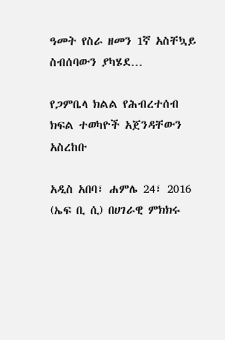ዓመት የስራ ዘመን 1ኛ አስቸኳይ ስብሰባውን ያካሄደ…

የጋምቤላ ክልል የሕብረተሰብ ክፍል ተወካዮች አጀንዳቸውን አስረከቡ

አዲስ አበባ፣ ሐምሌ 24፣ 2016 (ኤፍ ቢ ሲ) በሀገራዊ ምክክሩ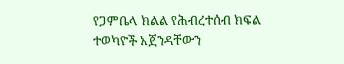የጋምቤላ ክልል የሕብረተሰብ ክፍል ተወካዮች አጀንዳቸውን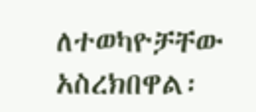ለተወካዮቻቸው አስረክበዋል፡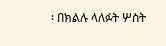፡ በክልሉ ላለፉት ሦስት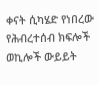ቀናት ሲካሄድ የነበረው የሕብረተሰብ ክፍሎች ወኪሎች ውይይት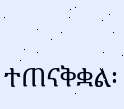ተጠናቅቋል፡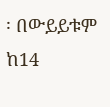፡ በውይይቱም ከ14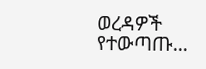ወረዳዎች የተውጣጡ…